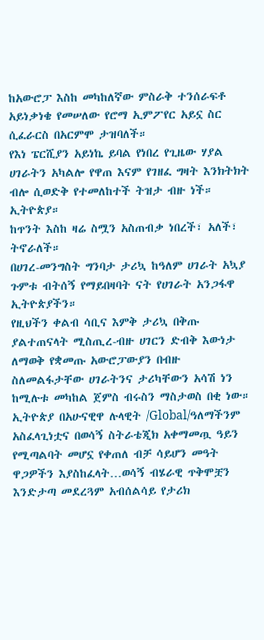ከአውሮፓ እስከ መካከለኛው ምስራቅ ተንሰራፍቶ አይነቃነቄ የመሠለው የሮማ ኢምፖየር አይኗ ስር ሲፈራርስ በአርምሞ ታዝባለች።
የእነ ፔርሺያን አይነኬ ይባል የነበረ የጊዜው ሃያል ሀገራትን አካልሎ የዋጠ እናም የገዘፈ ግዛት እንክትክት ብሎ ሲወድቅ የተመለከተች ትዝታ ብዙ ነች። ኢትዮጵያ።
ከጥንት እስከ ዛሬ ስሟን አስጠብቃ ነበረች፣ አለች፣ ትኖራለች።
በሀገረ-መንግስት ግንባታ ታሪኳ ከዓለም ሀገራት አኳያ ጉምቱ ብትሰኝ የማይበዛባት ናት የሀገራት አንጋፋዋ ኢትዮጵያችን።
የዚህችን ቀልብ ሳቢና እምቅ ታሪኳ በቅጡ ያልተጠናላት ሚስጢረ-ብዙ ሀገርን ድብቅ እውነታ ለማወቅ የቋመጡ አውሮፓውያን በብዙ ስለመልፋታቸው ሀገራትንና ታሪካቸውን አሳሽ ነን ከሚሉቱ መካከል ጀምስ ብሩስን ማስታወስ በቂ ነው።
ኢትዮጵያ በአሁናዊዋ ሉላዊት /Global/ዓለማችንም አስፈላጊነቷና በወሳኝ ስትራቴጂክ አቀማመጧ ዓይን የሚጣልባት መሆኗ የቀጠለ ብቻ ሳይሆን መዓት ዋጋዎችን እያስከፈላት…ወሳኝ ብሄራዊ ጥቅሞቿን እንድታጣ መደረጓም አብሰልሳይ የታሪክ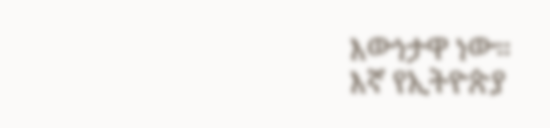እውነታዋ ነው።
እኛ የኢትዮጵያ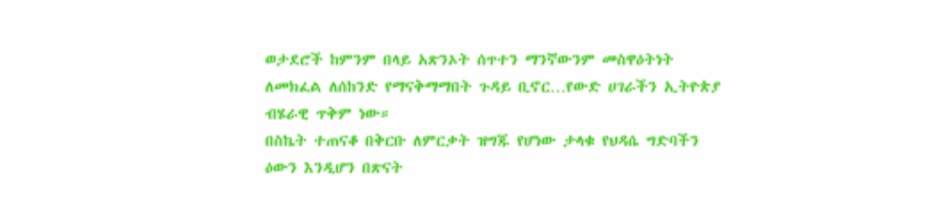ወታደሮች ከምንም በላይ አጽንኦት ሰጥተን ማንኛውንም መስዋዕትነት ለመክፈል ለሰከንድ የማናቅማማበት ጉዳይ ቢኖር…የውድ ሀገራችን ኢትዮጵያ ብሄራዊ ጥቅም ነው።
በስኬት ተጠናቆ በቅርቡ ለምርቃት ዝግጁ የሆነው ታላቁ የህዳሴ ግድባችን ዕውን እንዲሆን በጽናት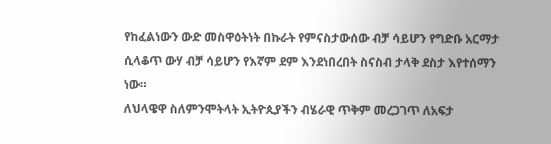የከፈልነውን ውድ መስዋዕትነት በኩራት የምናስታውሰው ብቻ ሳይሆን የግድቡ አርማታ ሲላቆጥ ውሃ ብቻ ሳይሆን የእኛም ደም እንደነበረበት ስናስብ ታላቅ ደስታ እየተሰማን ነው።
ለህላዌዋ ስለምንሞትላት ኢትዮጲያችን ብሄራዊ ጥቅም መረጋገጥ ለአፍታ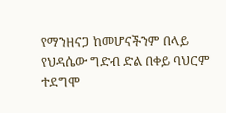የማንዘናጋ ከመሆናችንም በላይ የህዳሴው ግድብ ድል በቀይ ባህርም ተደግሞ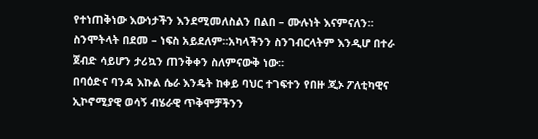የተነጠቅነው እውነታችን እንደሚመለስልን በልበ – ሙሉነት እናምናለን።
ስንሞትላት በደመ – ነፍስ አይደለም።አካላችንን ስንገብርላትም እንዲሆ በተራ ጀብድ ሳይሆን ታሪኳን ጠንቅቀን ስለምናውቅ ነው።
በባዕድና ባንዳ እኩል ሴራ እንዴት ከቀይ ባህር ተገፍተን የበዙ ጂኦ ፖለቲካዊና ኢኮኖሚያዊ ወሳኝ ብሄራዊ ጥቅሞቻችንን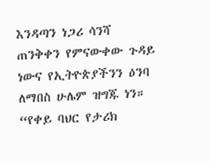እንዳጣን ነጋሪ ሳንሻ ጠንቅቀን የምናውቀው ጉዳይ ነውና የኢትዮጵያችንን ዕንባ ለማበስ ሁሌም ዝግጁ ነን።
“የቀይ ባህር የታሪክ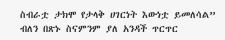ስብራቷ ታክሞ የታላቅ ሀገርነት እውነቷ ይመለሳል” ብለን በጽኑ ስናምንም ያለ አንዳች ጥርጥር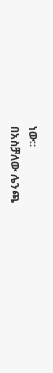ነው።
በአስቻለው ሌንጫ